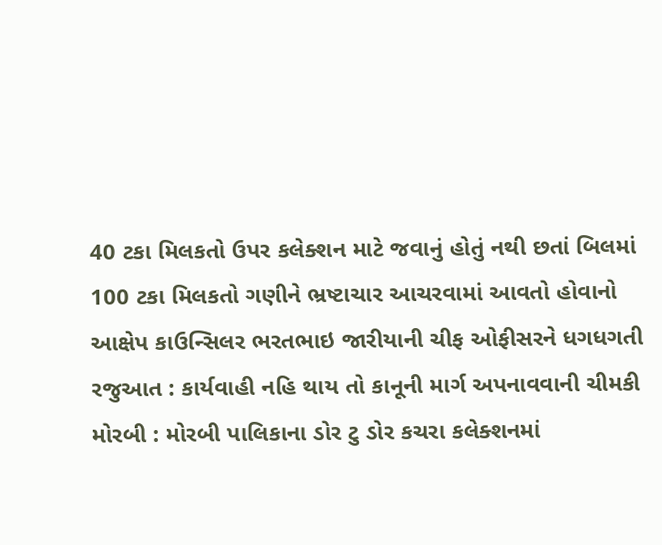40 ટકા મિલકતો ઉપર કલેક્શન માટે જવાનું હોતું નથી છતાં બિલમાં 100 ટકા મિલકતો ગણીને ભ્રષ્ટાચાર આચરવામાં આવતો હોવાનો આક્ષેપ કાઉન્સિલર ભરતભાઇ જારીયાની ચીફ ઓફીસરને ધગધગતી રજુઆત : કાર્યવાહી નહિ થાય તો કાનૂની માર્ગ અપનાવવાની ચીમકી મોરબી : મોરબી પાલિકાના ડોર ટુ ડોર કચરા કલેક્શનમાં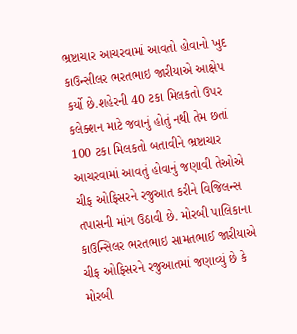ભ્રષ્ટાચાર આચરવામાં આવતો હોવાનો ખુદ કાઉન્સીલર ભરતભાઇ જારીયાએ આક્ષેપ કર્યો છે.શહેરની 40 ટકા મિલકતો ઉપર કલેક્શન માટે જવાનું હોતું નથી તેમ છતાં 100 ટકા મિલકતો બતાવીને ભ્રષ્ટાચાર આચરવામાં આવતું હોવાનું જણાવી તેઓએ ચીફ ઓફિસરને રજુઆત કરીને વિજિલન્સ તપાસની માંગ ઉઠાવી છે. મોરબી પાલિકાના કાઉન્સિલર ભરતભાઇ સામતભાઈ જારીયાએ ચીફ ઓફિસરને રજુઆતમાં જણાવ્યું છે કે મોરબી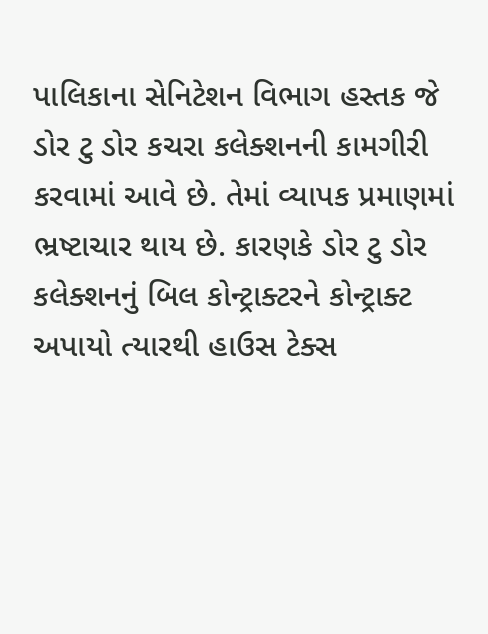પાલિકાના સેનિટેશન વિભાગ હસ્તક જે ડોર ટુ ડોર કચરા કલેક્શનની કામગીરી કરવામાં આવે છે. તેમાં વ્યાપક પ્રમાણમાં ભ્રષ્ટાચાર થાય છે. કારણકે ડોર ટુ ડોર કલેક્શનનું બિલ કોન્ટ્રાક્ટરને કોન્ટ્રાક્ટ અપાયો ત્યારથી હાઉસ ટેક્સ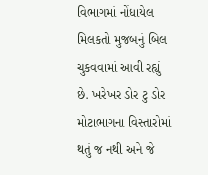વિભાગમાં નોંધાયેલ મિલકતો મુજબનું બિલ ચુકવવામાં આવી રહ્યું છે. ખરેખર ડોર ટુ ડોર મોટાભાગના વિસ્તારોમાં થતું જ નથી અને જે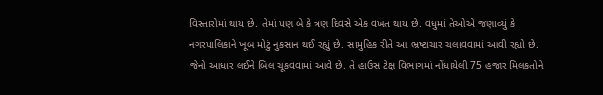વિસ્તારોમાં થાય છે. તેમાં પણ બે કે ત્રણ દિવસે એક વખત થાય છે. વધુમાં તેઓએ જણાવ્યું કે નગરપાલિકાને ખૂબ મોટું નુકસાન થઈ રહ્યું છે. સામુહિક રીતે આ ભ્રષ્ટાચાર ચલાવવામાં આવી રહ્યો છે. જેનો આધાર લઈને બિલ ચૂકવવામાં આવે છે. તે હાઉસ ટેક્ષ વિભાગમાં નોંધાયેલી 75 હજાર મિલકતોને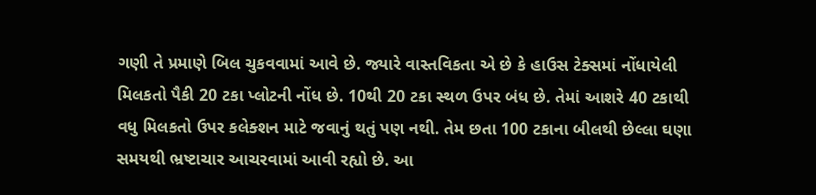ગણી તે પ્રમાણે બિલ ચુકવવામાં આવે છે. જ્યારે વાસ્તવિકતા એ છે કે હાઉસ ટેક્સમાં નોંધાયેલી મિલકતો પૈકી 20 ટકા પ્લોટની નોંધ છે. 10થી 20 ટકા સ્થળ ઉપર બંધ છે. તેમાં આશરે 40 ટકાથી વધુ મિલકતો ઉપર કલેક્શન માટે જવાનું થતું પણ નથી. તેમ છતા 100 ટકાના બીલથી છેલ્લા ઘણા સમયથી ભ્રષ્ટાચાર આચરવામાં આવી રહ્યો છે. આ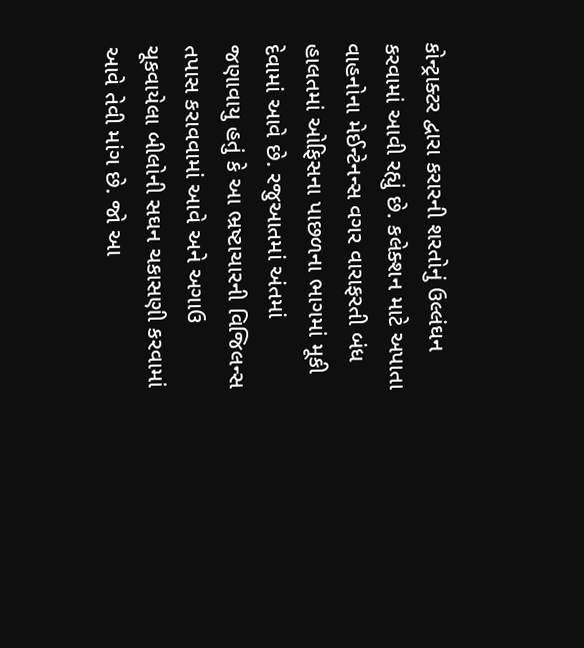કોન્ટ્રાક્ટર દ્વારા કરારની શરતોનું ઉલ્લંઘન કરવામાં આવી રહ્યું છે. કલેક્શન માટે અપાતા વાહનોના મેઈન્ટેનન્સ વગર વારાફરતી બંધ હાલતમાં ઓફિસના પાછળના ભાગમાં મૂકી દેવામાં આવે છે. રજુઆતમાં અંતમાં જણાવાયુ હતું કે આ ભ્રષ્ટાચારની વિજિલન્સ તપાસ કરાવવામાં આવે અને અગાઉ ચૂકવાયેલા બીલોની સઘન ચકાસણી કરવામાં આવે તેવી માંગ છે. જો આ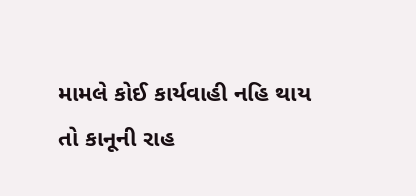મામલે કોઈ કાર્યવાહી નહિ થાય તો કાનૂની રાહ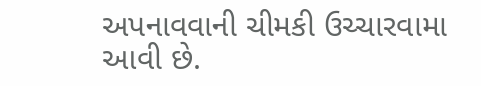અપનાવવાની ચીમકી ઉચ્ચારવામા આવી છે.